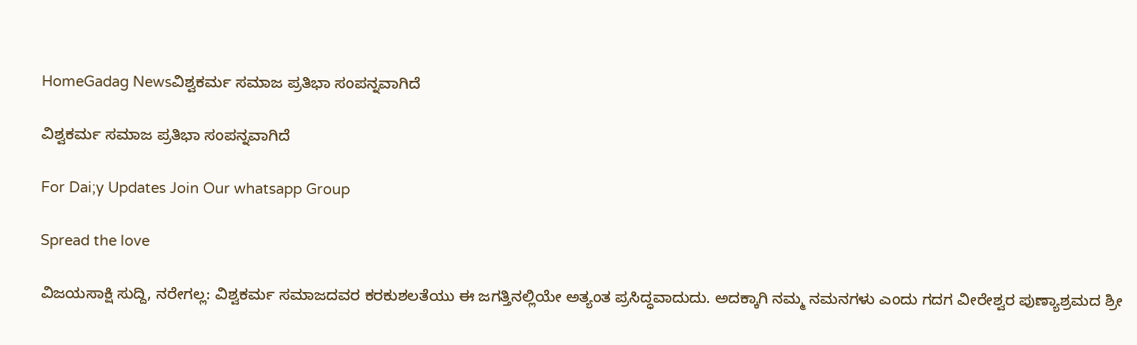HomeGadag Newsವಿಶ್ವಕರ್ಮ ಸಮಾಜ ಪ್ರತಿಭಾ ಸಂಪನ್ನವಾಗಿದೆ

ವಿಶ್ವಕರ್ಮ ಸಮಾಜ ಪ್ರತಿಭಾ ಸಂಪನ್ನವಾಗಿದೆ

For Dai;y Updates Join Our whatsapp Group

Spread the love

ವಿಜಯಸಾಕ್ಷಿ ಸುದ್ದಿ, ನರೇಗಲ್ಲ: ವಿಶ್ವಕರ್ಮ ಸಮಾಜದವರ ಕರಕುಶಲತೆಯು ಈ ಜಗತ್ತಿನಲ್ಲಿಯೇ ಅತ್ಯಂತ ಪ್ರಸಿದ್ಧವಾದುದು. ಅದಕ್ಕಾಗಿ ನಮ್ಮ ನಮನಗಳು ಎಂದು ಗದಗ ವೀರೇಶ್ವರ ಪುಣ್ಯಾಶ್ರಮದ ಶ್ರೀ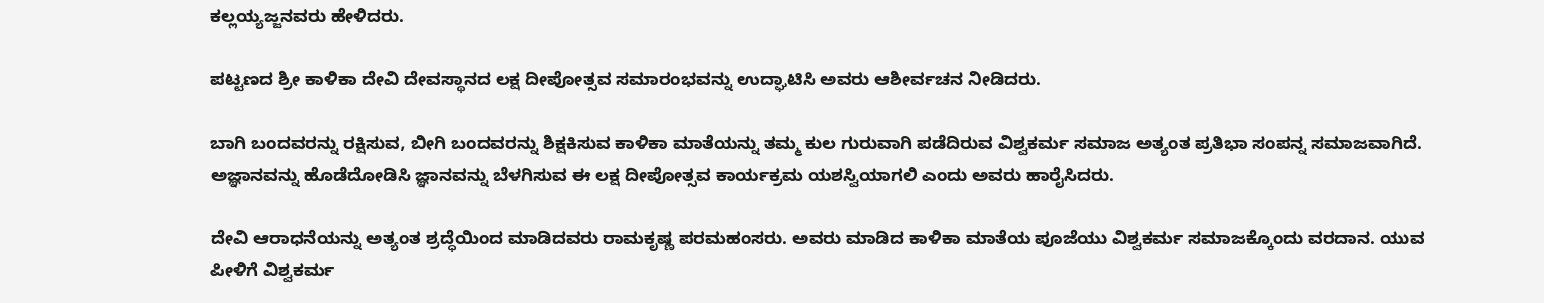ಕಲ್ಲಯ್ಯಜ್ಜನವರು ಹೇಳಿದರು.

ಪಟ್ಟಣದ ಶ್ರೀ ಕಾಳಿಕಾ ದೇವಿ ದೇವಸ್ಥಾನದ ಲಕ್ಷ ದೀಪೋತ್ಸವ ಸಮಾರಂಭವನ್ನು ಉದ್ಘಾಟಿಸಿ ಅವರು ಆಶೀರ್ವಚನ ನೀಡಿದರು.

ಬಾಗಿ ಬಂದವರನ್ನು ರಕ್ಷಿಸುವ, ಬೀಗಿ ಬಂದವರನ್ನು ಶಿಕ್ಷಕಿಸುವ ಕಾಳಿಕಾ ಮಾತೆಯನ್ನು ತಮ್ಮ ಕುಲ ಗುರುವಾಗಿ ಪಡೆದಿರುವ ವಿಶ್ವಕರ್ಮ ಸಮಾಜ ಅತ್ಯಂತ ಪ್ರತಿಭಾ ಸಂಪನ್ನ ಸಮಾಜವಾಗಿದೆ. ಅಜ್ಞಾನವನ್ನು ಹೊಡೆದೋಡಿಸಿ ಜ್ಞಾನವನ್ನು ಬೆಳಗಿಸುವ ಈ ಲಕ್ಷ ದೀಪೋತ್ಸವ ಕಾರ್ಯಕ್ರಮ ಯಶಸ್ವಿಯಾಗಲಿ ಎಂದು ಅವರು ಹಾರೈಸಿದರು.

ದೇವಿ ಆರಾಧನೆಯನ್ನು ಅತ್ಯಂತ ಶ್ರದ್ಧೆಯಿಂದ ಮಾಡಿದವರು ರಾಮಕೃಷ್ಣ ಪರಮಹಂಸರು. ಅವರು ಮಾಡಿದ ಕಾಳಿಕಾ ಮಾತೆಯ ಪೂಜೆಯು ವಿಶ್ವಕರ್ಮ ಸಮಾಜಕ್ಕೊಂದು ವರದಾನ. ಯುವ ಪೀಳಿಗೆ ವಿಶ್ವಕರ್ಮ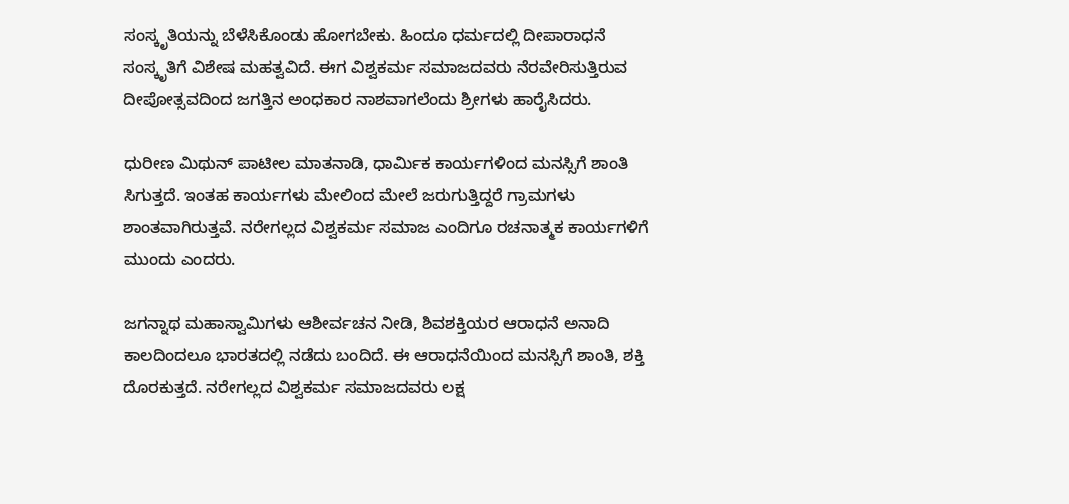ಸಂಸ್ಕೃತಿಯನ್ನು ಬೆಳೆಸಿಕೊಂಡು ಹೋಗಬೇಕು. ಹಿಂದೂ ಧರ್ಮದಲ್ಲಿ ದೀಪಾರಾಧನೆ ಸಂಸ್ಕೃತಿಗೆ ವಿಶೇಷ ಮಹತ್ವವಿದೆ. ಈಗ ವಿಶ್ವಕರ್ಮ ಸಮಾಜದವರು ನೆರವೇರಿಸುತ್ತಿರುವ ದೀಪೋತ್ಸವದಿಂದ ಜಗತ್ತಿನ ಅಂಧಕಾರ ನಾಶವಾಗಲೆಂದು ಶ್ರೀಗಳು ಹಾರೈಸಿದರು.

ಧುರೀಣ ಮಿಥುನ್ ಪಾಟೀಲ ಮಾತನಾಡಿ, ಧಾರ್ಮಿಕ ಕಾರ್ಯಗಳಿಂದ ಮನಸ್ಸಿಗೆ ಶಾಂತಿ ಸಿಗುತ್ತದೆ. ಇಂತಹ ಕಾರ್ಯಗಳು ಮೇಲಿಂದ ಮೇಲೆ ಜರುಗುತ್ತಿದ್ದರೆ ಗ್ರಾಮಗಳು ಶಾಂತವಾಗಿರುತ್ತವೆ. ನರೇಗಲ್ಲದ ವಿಶ್ವಕರ್ಮ ಸಮಾಜ ಎಂದಿಗೂ ರಚನಾತ್ಮಕ ಕಾರ್ಯಗಳಿಗೆ ಮುಂದು ಎಂದರು.

ಜಗನ್ನಾಥ ಮಹಾಸ್ವಾಮಿಗಳು ಆಶೀರ್ವಚನ ನೀಡಿ, ಶಿವಶಕ್ತಿಯರ ಆರಾಧನೆ ಅನಾದಿ ಕಾಲದಿಂದಲೂ ಭಾರತದಲ್ಲಿ ನಡೆದು ಬಂದಿದೆ. ಈ ಆರಾಧನೆಯಿಂದ ಮನಸ್ಸಿಗೆ ಶಾಂತಿ, ಶಕ್ತಿ ದೊರಕುತ್ತದೆ. ನರೇಗಲ್ಲದ ವಿಶ್ವಕರ್ಮ ಸಮಾಜದವರು ಲಕ್ಷ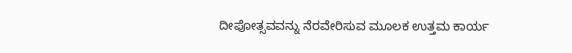ದೀಪೋತ್ಸವವನ್ನು ನೆರವೇರಿಸುವ ಮೂಲಕ ಉತ್ತಮ ಕಾರ್ಯ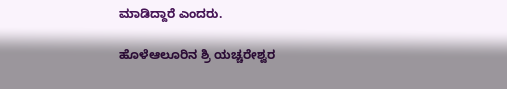ಮಾಡಿದ್ದಾರೆ ಎಂದರು.

ಹೊಳೆಆಲೂರಿನ ಶ್ರಿ ಯಚ್ಚರೇಶ್ವರ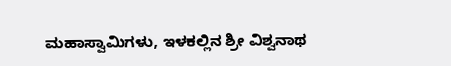ಮಹಾಸ್ವಾಮಿಗಳು, ಇಳಕಲ್ಲಿನ ಶ್ರೀ ವಿಶ್ವನಾಥ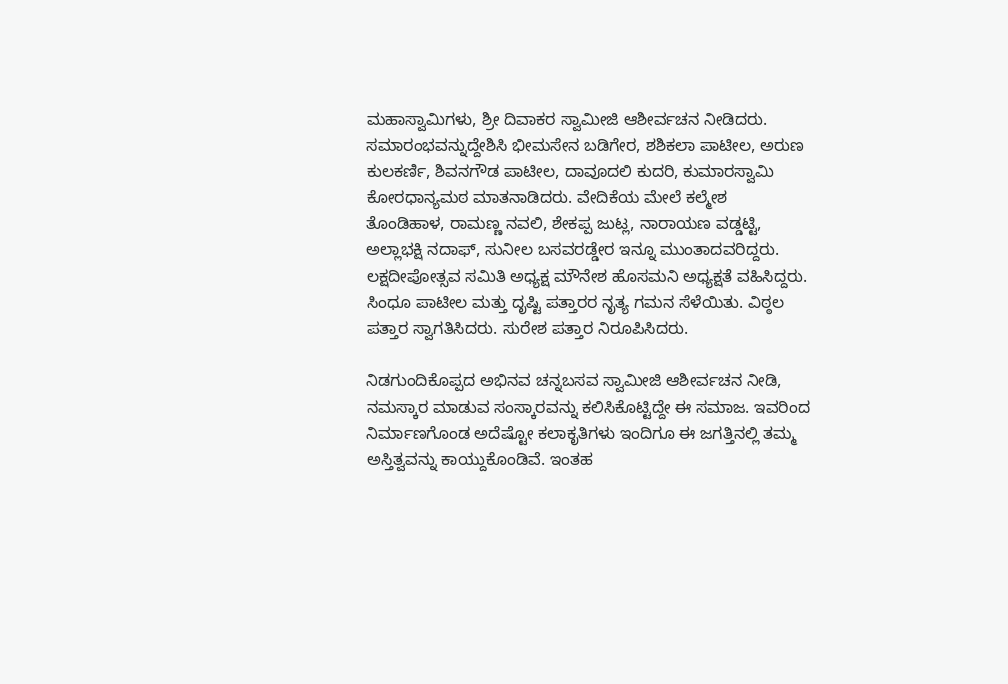ಮಹಾಸ್ವಾಮಿಗಳು, ಶ್ರೀ ದಿವಾಕರ ಸ್ವಾಮೀಜಿ ಆಶೀರ್ವಚನ ನೀಡಿದರು. ಸಮಾರಂಭವನ್ನುದ್ದೇಶಿಸಿ ಭೀಮಸೇನ ಬಡಿಗೇರ, ಶಶಿಕಲಾ ಪಾಟೀಲ, ಅರುಣ ಕುಲಕರ್ಣಿ, ಶಿವನಗೌಡ ಪಾಟೀಲ, ದಾವೂದಲಿ ಕುದರಿ, ಕುಮಾರಸ್ವಾಮಿ ಕೋರಧಾನ್ಯಮಠ ಮಾತನಾಡಿದರು. ವೇದಿಕೆಯ ಮೇಲೆ ಕಲ್ಮೇಶ ತೊಂಡಿಹಾಳ, ರಾಮಣ್ಣ ನವಲಿ, ಶೇಕಪ್ಪ ಜುಟ್ಲ, ನಾರಾಯಣ ವಡ್ಡಟ್ಟಿ, ಅಲ್ಲಾಭಕ್ಷಿ ನದಾಫ್, ಸುನೀಲ ಬಸವರಡ್ಡೇರ ಇನ್ನೂ ಮುಂತಾದವರಿದ್ದರು. ಲಕ್ಷದೀಪೋತ್ಸವ ಸಮಿತಿ ಅಧ್ಯಕ್ಷ ಮೌನೇಶ ಹೊಸಮನಿ ಅಧ್ಯಕ್ಷತೆ ವಹಿಸಿದ್ದರು. ಸಿಂಧೂ ಪಾಟೀಲ ಮತ್ತು ದೃಷ್ಟಿ ಪತ್ತಾರರ ನೃತ್ಯ ಗಮನ ಸೆಳೆಯಿತು. ವಿಠ್ಠಲ ಪತ್ತಾರ ಸ್ವಾಗತಿಸಿದರು. ಸುರೇಶ ಪತ್ತಾರ ನಿರೂಪಿಸಿದರು.

ನಿಡಗುಂದಿಕೊಪ್ಪದ ಅಭಿನವ ಚನ್ನಬಸವ ಸ್ವಾಮೀಜಿ ಆಶೀರ್ವಚನ ನೀಡಿ, ನಮಸ್ಕಾರ ಮಾಡುವ ಸಂಸ್ಕಾರವನ್ನು ಕಲಿಸಿಕೊಟ್ಟಿದ್ದೇ ಈ ಸಮಾಜ. ಇವರಿಂದ ನಿರ್ಮಾಣಗೊಂಡ ಅದೆಷ್ಟೋ ಕಲಾಕೃತಿಗಳು ಇಂದಿಗೂ ಈ ಜಗತ್ತಿನಲ್ಲಿ ತಮ್ಮ ಅಸ್ತಿತ್ವವನ್ನು ಕಾಯ್ದುಕೊಂಡಿವೆ. ಇಂತಹ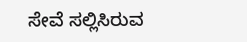ಸೇವೆ ಸಲ್ಲಿಸಿರುವ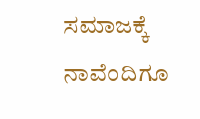ಸಮಾಜಕ್ಕೆ ನಾವೆಂದಿಗೂ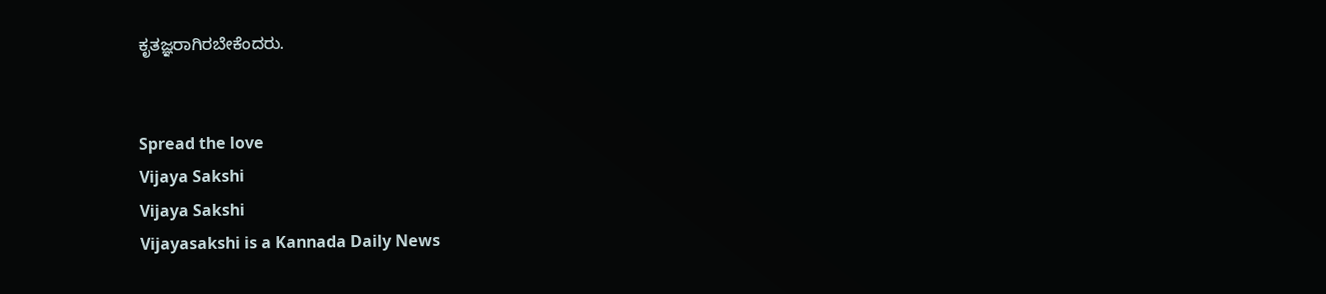ಕೃತಜ್ಞರಾಗಿರಬೇಕೆಂದರು.


Spread the love
Vijaya Sakshi
Vijaya Sakshi
Vijayasakshi is a Kannada Daily News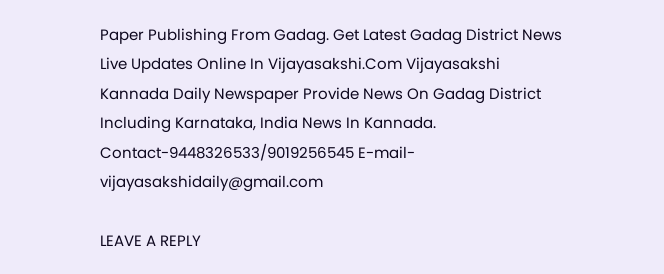Paper Publishing From Gadag. Get Latest Gadag District News Live Updates Online In Vijayasakshi.Com Vijayasakshi Kannada Daily Newspaper Provide News On Gadag District Including Karnataka, India News In Kannada. Contact-9448326533/9019256545 E-mail-vijayasakshidaily@gmail.com

LEAVE A REPLY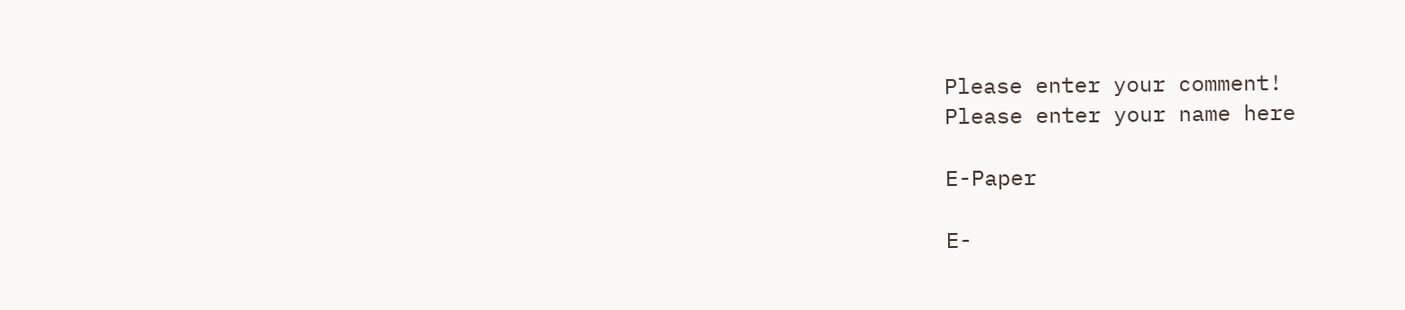Please enter your comment!
Please enter your name here

E-Paper

E-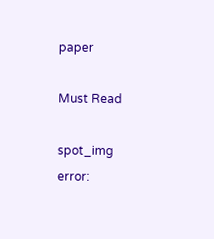paper

Must Read

spot_img
error: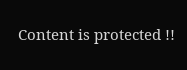Content is protected !!